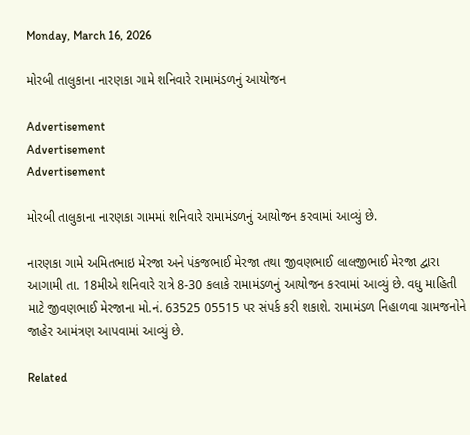Monday, March 16, 2026

મોરબી તાલુકાના નારણકા ગામે શનિવારે રામામંડળનું આયોજન

Advertisement
Advertisement
Advertisement

મોરબી તાલુકાના નારણકા ગામમાં શનિવારે રામામંડળનું આયોજન કરવામાં આવ્યું છે.

નારણકા ગામે અમિતભાઇ મેરજા અને પંકજભાઈ મેરજા તથા જીવણભાઈ લાલજીભાઈ મેરજા દ્વારા આગામી તા. 18મીએ શનિવારે રાત્રે 8-30 કલાકે રામામંડળનું આયોજન કરવામાં આવ્યું છે. વધુ માહિતી માટે જીવણભાઈ મેરજાના મો.નં. 63525 05515 પર સંપર્ક કરી શકાશે. રામામંડળ નિહાળવા ગ્રામજનોને જાહેર આમંત્રણ આપવામાં આવ્યું છે.

Related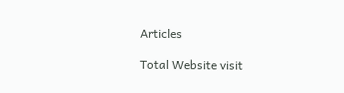Articles

Total Website visit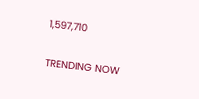1,597,710

TRENDING NOW